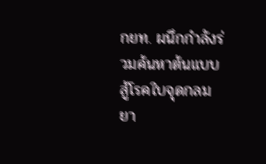กยท. ผนึกกำลังร่วมค้นหาต้นแบบสู้โรคใบจุดกลมยา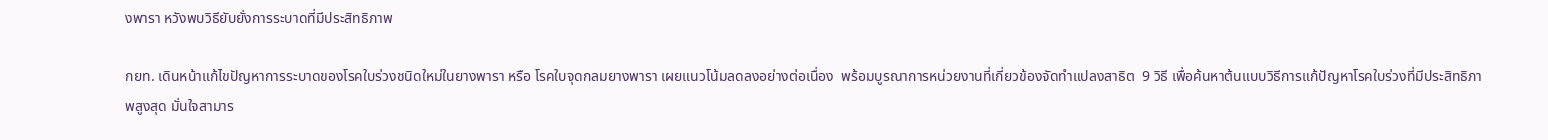งพารา หวังพบวิธียับยั่งการระบาดที่มีประสิทธิภาพ

กยท. เดินหน้าแก้ไขปัญหาการระบาดของโรคใบร่วงชนิดใหม่ในยางพารา หรือ โรคใบจุดกลมยางพารา เผยแนวโน้มลดลงอย่างต่อเนื่อง  พร้อมบูรณาการหน่วยงานที่เกี่ยวข้องจัดทำแปลงสาธิต  9 วิธี เพื่อค้นหาต้นแบบวิธีการแก้ปัญหาโรคใบร่วงที่มีประสิทธิภาพสูงสุด มั่นใจสามาร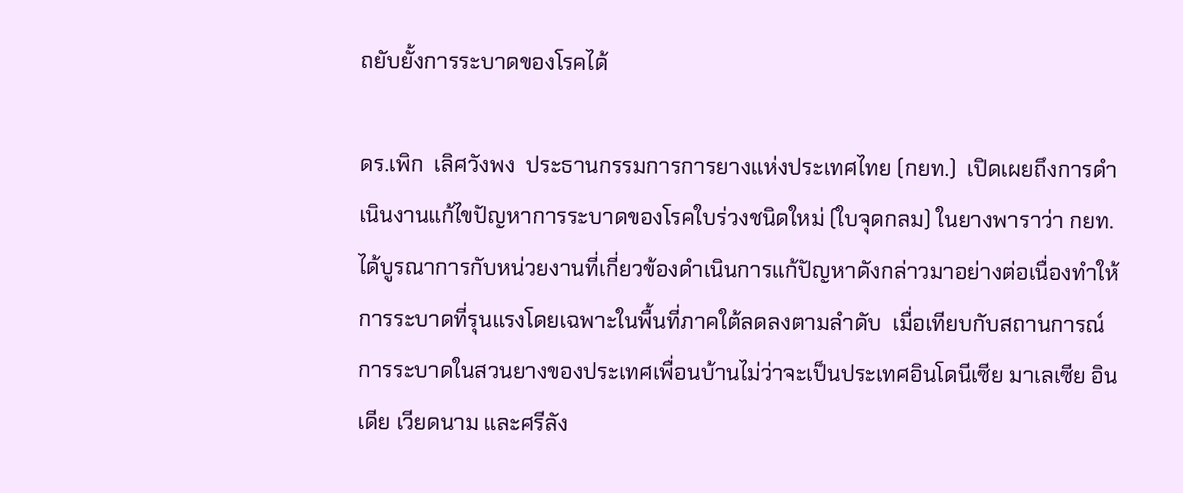ถยับยั้งการระบาดของโรคได้

ดร.เพิก  เลิศวังพง  ประธานกรรมการการยางแห่งประเทศไทย (กยท.)  เปิดเผยถึงการดำเนินงานแก้ไขปัญหาการระบาดของโรคใบร่วงชนิดใหม่ (ใบจุดกลม) ในยางพาราว่า กยท. ได้บูรณาการกับหน่วยงานที่เกี่ยวข้องดำเนินการแก้ปัญหาดังกล่าวมาอย่างต่อเนื่องทำให้การระบาดที่รุนแรงโดยเฉพาะในพื้นที่ภาคใต้ลดลงตามลำดับ  เมื่อเทียบกับสถานการณ์การระบาดในสวนยางของประเทศเพื่อนบ้านไม่ว่าจะเป็นประเทศอินโดนีเซีย มาเลเซีย อินเดีย เวียดนาม และศรีลัง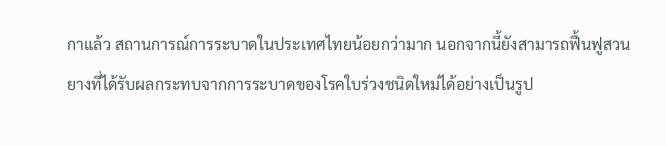กาแล้ว สถานการณ์การระบาดในประเทศไทยน้อยกว่ามาก นอกจากนี้ยังสามารถฟื้นฟูสวนยางที่ได้รับผลกระทบจากการระบาดของโรคใบร่วงชนิดใหม่ได้อย่างเป็นรูป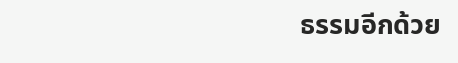ธรรมอีกด้วย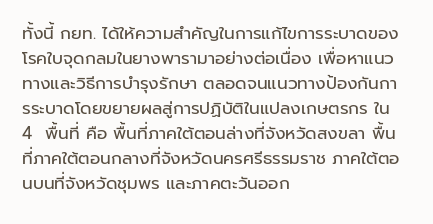ทั้งนี้ กยท. ได้ให้ความสำคัญในการแก้ไขการระบาดของโรคใบจุดกลมในยางพารามาอย่างต่อเนื่อง เพื่อหาแนว ทางและวิธีการบำรุงรักษา ตลอดจนแนวทางป้องกันการระบาดโดยขยายผลสู่การปฏิบัติในแปลงเกษตรกร ใน  4  พื้นที่ คือ พื้นที่ภาคใต้ตอนล่างที่จังหวัดสงขลา พื้นที่ภาคใต้ตอนกลางที่จังหวัดนครศรีธรรมราช ภาคใต้ตอนบนที่จังหวัดชุมพร และภาคตะวันออก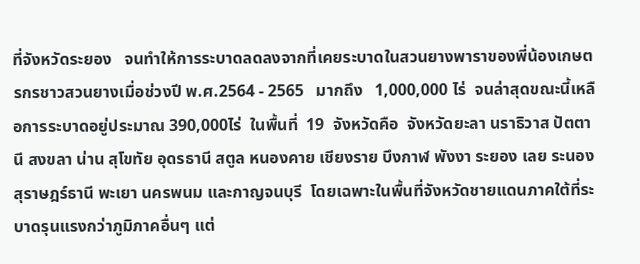ที่จังหวัดระยอง   จนทำให้การระบาดลดลงจากที่เคยระบาดในสวนยางพาราของพี่น้องเกษตรกรชาวสวนยางเมื่อช่วงปี พ.ศ.2564 - 2565   มากถึง   1,000,000 ไร่  จนล่าสุดขณะนี้เหลือการระบาดอยู่ประมาณ 390,000ไร่  ในพื้นที่  19  จังหวัดคือ  จังหวัดยะลา นราธิวาส ปัตตานี สงขลา น่าน สุโขทัย อุดรธานี สตูล หนองคาย เชียงราย บึงกาฬ พังงา ระยอง เลย ระนอง สุราษฎร์ธานี พะเยา นครพนม และกาญจนบุรี  โดยเฉพาะในพื้นที่จังหวัดชายแดนภาคใต้ที่ระบาดรุนแรงกว่าภูมิภาคอื่นๆ แต่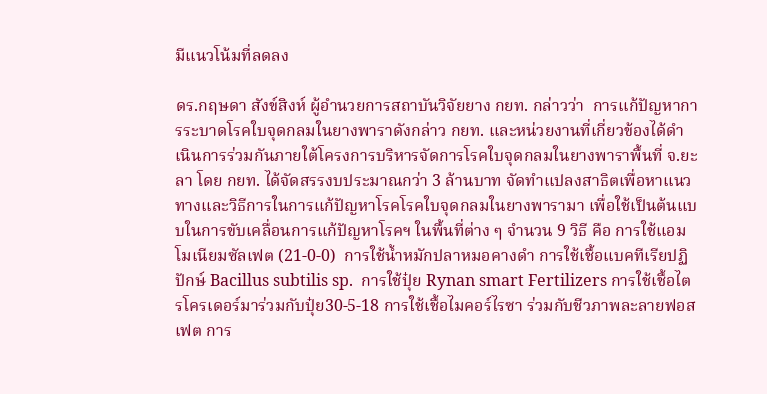มีแนวโน้มที่ลดลง

ดร.กฤษดา สังข์สิงห์ ผู้อำนวยการสถาบันวิจัยยาง กยท. กล่าวว่า  การแก้ปัญหาการระบาดโรคใบจุดกลมในยางพาราดังกล่าว กยท. และหน่วยงานที่เกี่ยวข้องได้ดำเนินการร่วมกันภายใต้โครงการบริหารจัดการโรคใบจุดกลมในยางพาราพื้นที่ จ.ยะลา โดย กยท. ได้จัดสรรงบประมาณกว่า 3 ล้านบาท จัดทำแปลงสาธิตเพื่อหาแนวทางและวิธีการในการแก้ปัญหาโรคโรคใบจุดกลมในยางพารามา เพื่อใช้เป็นต้นแบบในการขับเคลื่อนการแก้ปัญหาโรคฯ ในพื้นที่ต่าง ๆ จำนวน 9 วิธี คือ การใช้แอมโมเนียมซัลเฟต (21-0-0)  การใช้น้ำหมักปลาหมอคางดำ การใช้เชื้อแบคทีเรียปฏิปักษ์ Bacillus subtilis sp.  การใช้ปุ๋ย Rynan smart Fertilizers การใช้เชื้อไตรโครเดอร์มาร่วมกับปุ๋ย30-5-18 การใช้เชื้อไมคอร์ไรซา ร่วมกับชีวภาพละลายฟอสเฟต การ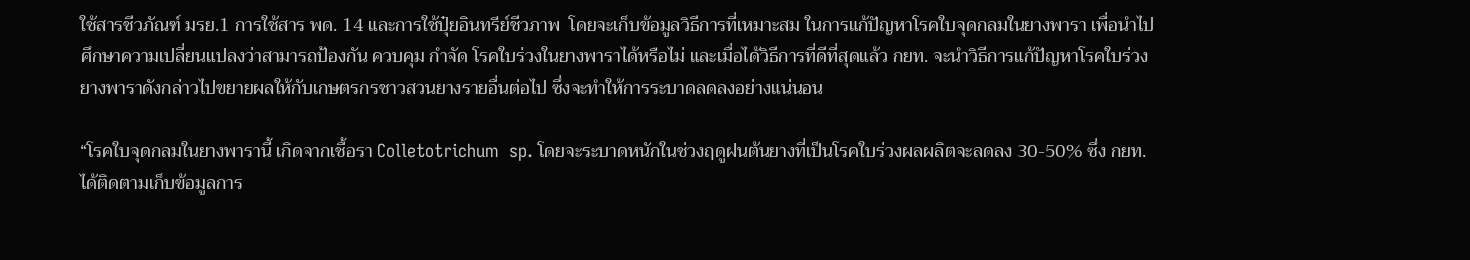ใช้สารชีวภัณฑ์ มรย.1 การใช้สาร พด. 14 และการใช้ปุ๋ยอินทรีย์ชีวภาพ  โดยจะเก็บข้อมูลวิธีการที่เหมาะสม ในการแก้ปัญหาโรคใบจุดกลมในยางพารา เพื่อนำไปศึกษาความเปลี่ยนแปลงว่าสามารถป้องกัน ควบคุม กำจัด โรคใบร่วงในยางพาราได้หรือไม่ และเมื่อได้วิธีการที่ดีที่สุดแล้ว กยท. จะนำวิธีการแก้ปัญหาโรคใบร่วงยางพาราดังกล่าวไปขยายผลให้กับเกษตรกรชาวสวนยางรายอื่นต่อไป ซึ่งจะทำให้การระบาดลดลงอย่างแน่นอน

“โรคใบจุดกลมในยางพารานี้ เกิดจากเชื้อรา Colletotrichum  sp. โดยจะระบาดหนักในช่วงฤดูฝนต้นยางที่เป็นโรคใบร่วงผลผลิตจะลดลง 30-50% ซึ่ง กยท. ได้ติดตามเก็บข้อมูลการ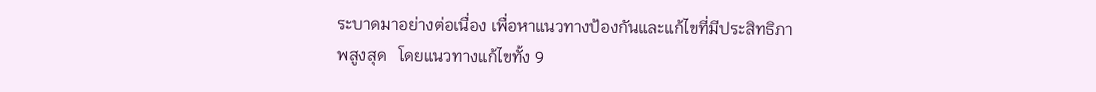ระบาดมาอย่างต่อเนื่อง เพื่อหาแนวทางป้องกันและแก้ไขที่มีประสิทธิภาพสูงสุด   โดยแนวทางแก้ไขทั้ง 9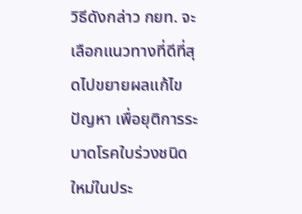วิธีดังกล่าว กยท. จะเลือกแนวทางที่ดีที่สุดไปขยายผลแก้ไขปัญหา เพื่อยุติการระบาดโรคใบร่วงชนิดใหม่ในประ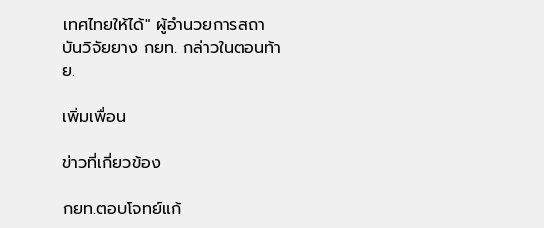เทศไทยให้ได้" ผู้อำนวยการสถาบันวิจัยยาง กยท. กล่าวในตอนท้าย.

เพิ่มเพื่อน

ข่าวที่เกี่ยวข้อง

กยท.ตอบโจทย์แก้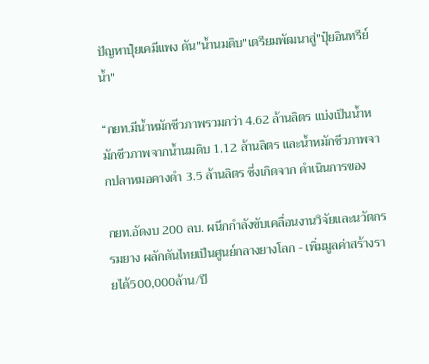ปัญหาปุ๋ยเคมีแพง ดัน"น้ำนมดิบ"เตรียมพัฒนาสู่"ปุ๋ยอินทรีย์น้ำ"

“กยท.มีน้ำหมักชีวภาพรวมกว่า 4.62 ล้านลิตร แบ่งเป็นน้ำหมักชีวภาพจากน้ำนมดิบ 1.12 ล้านลิตร และน้ำหมักชีวภาพจากปลาหมอคางดำ 3.5 ล้านลิตร ซึ่งเกิดจาก ดำเนินการของ

กยท.อัดงบ 200 ลบ. ผนึกกำลังขับเคลื่อนงานวิจัยและนวัตกรรมยาง ผลักดันไทยเป็นศูนย์กลางยางโลก - เพิ่มมูลค่าสร้างรายได้500,000ล้าน/ปี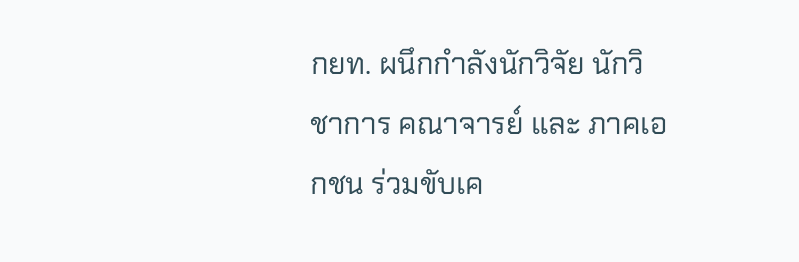กยท. ผนึกกำลังนักวิจัย นักวิชาการ คณาจารย์ และ ภาคเอกชน ร่วมขับเค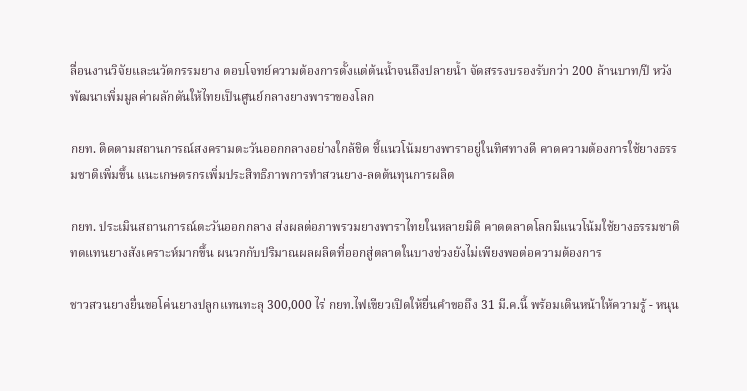ลื่อนงานวิจัยและนวัตกรรมยาง ตอบโจทย์ความต้องการตั้งแต่ต้นน้ำจนถึงปลายน้ำ จัดสรรงบรองรับกว่า 200 ล้านบาท/ปี หวังพัฒนาเพิ่มมูลค่าผลักดันให้ไทยเป็นศูนย์กลางยางพาราของโลก

กยท. ติดตามสถานการณ์สงครามตะวันออกกลางอย่างใกล้ชิด ชี้แนวโน้มยางพาราอยู่ในทิศทางดี คาดความต้องการใช้ยางธรรมชาติเพิ่มขึ้น แนะเกษตรกรเพิ่มประสิทธิภาพการทำสวนยาง-ลดต้นทุนการผลิต

กยท. ประเมินสถานการณ์ตะวันออกกลาง ส่งผลต่อภาพรวมยางพาราไทยในหลายมิติ คาดตลาดโลกมีแนวโน้มใช้ยางธรรมชาติทดแทนยางสังเคราะห์มากขึ้น ผนวกกับปริมาณผลผลิตที่ออกสู่ตลาดในบางช่วงยังไม่เพียงพอต่อความต้องการ

ชาวสวนยางยื่นขอโค่นยางปลูกแทนทะลุ 300,000 ไร่ กยท.ไฟเขียวเปิดให้ยื่นคำขอถึง 31 มี.ค.นี้ พร้อมเดินหน้าให้ความรู้ - หนุน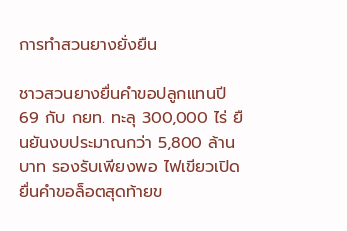การทำสวนยางยั่งยืน

ชาวสวนยางยื่นคำขอปลูกแทนปี 69 กับ กยท. ทะลุ 300,000 ไร่ ยืนยันงบประมาณกว่า 5,800 ล้านบาท รองรับเพียงพอ ไฟเขียวเปิดยื่นคำขอล็อตสุดท้ายข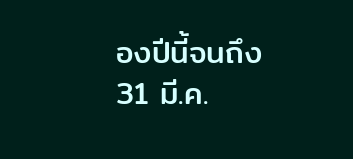องปีนี้จนถึง 31 มี.ค.